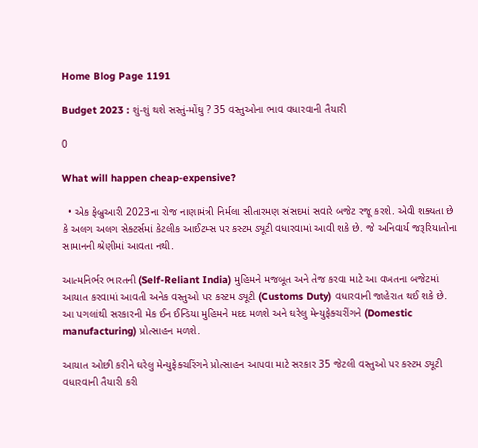Home Blog Page 1191

Budget 2023 : શું-શું થશે સસ્તું-મોંઘુ ? 35 વસ્તુઓના ભાવ વધારવાની તૈયારી

0

What will happen cheap-expensive?

  • એક ફેબ્રુઆરી 2023ના રોજ નાણામંત્રી નિર્મલા સીતારમણ સંસદમાં સવારે બજેટ રજૂ કરશે. એવી શક્યતા છે કે અલગ અલગ સેક્ટર્સમાં કેટલીક આઈટમ્સ પર કસ્ટમ ડ્યૂટી વધારવામાં આવી શકે છે. જે અનિવાર્ય જરૂરિયાતોના સામાનની શ્રેણીમાં આવતા નથી.

આત્મનિર્ભર ભારતની (Self-Reliant India) મુહિમને મજબૂત અને તેજ કરવા માટે આ વખતના બજેટમાં આયાત કરવામાં આવતી અનેક વસ્તુઓ પર કસ્ટમ ડ્યૂટી (Customs Duty) વધારવાની જાહેરાત થઈ શકે છે. આ પગલાંથી સરકારની મેક ઈન ઈન્ડિયા મુહિમને મદદ મળશે અને ઘરેલુ મેન્યુફેક્ચરીંગને (Domestic manufacturing) પ્રોત્સાહન મળશે.

આયાત ઓછી કરીને ઘરેલુ મેન્યુફેક્ચરિંગને પ્રોત્સાહન આપવા માટે સરકાર 35 જેટલી વસ્તુઓ પર કસ્ટમ ડ્યૂટી વધારવાની તૈયારી કરી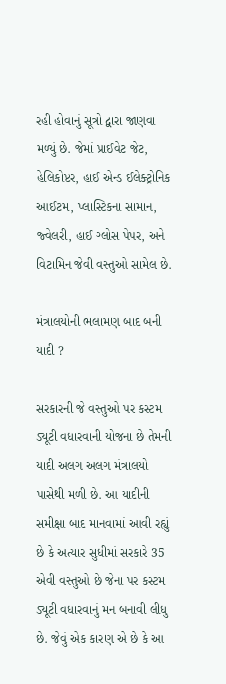રહી હોવાનું સૂત્રો દ્વારા જાણવા મળ્યું છે. જેમાં પ્રાઈવેટ જેટ, હેલિકોપ્ટર, હાઈ એન્ડ ઈલેક્ટ્રોનિક આઈટમ, પ્લાસ્ટિકના સામાન, જ્વેલરી, હાઈ ગ્લોસ પેપર, અને વિટામિન જેવી વસ્તુઓ સામેલ છે.

મંત્રાલયોની ભલામણ બાદ બની યાદી ?

સરકારની જે વસ્તુઓ પર કસ્ટમ ડ્યૂટી વધારવાની યોજના છે તેમની યાદી અલગ અલગ મંત્રાલયો પાસેથી મળી છે. આ યાદીની સમીક્ષા બાદ માનવામાં આવી રહ્યું છે કે અત્યાર સુધીમાં સરકારે 35 એવી વસ્તુઓ છે જેના પર કસ્ટમ ડ્યૂટી વધારવાનું મન બનાવી લીધુ છે. જેવું એક કારણ એ છે કે આ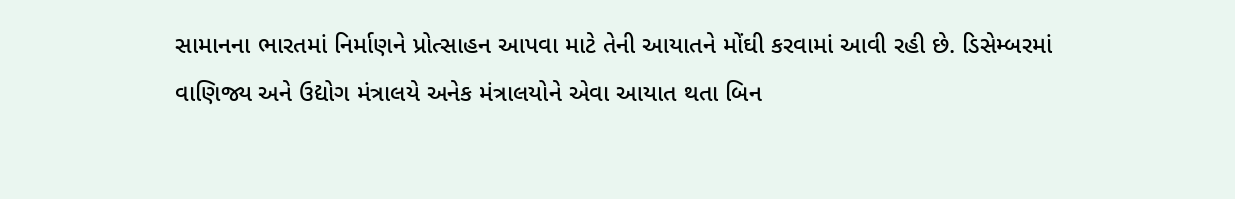સામાનના ભારતમાં નિર્માણને પ્રોત્સાહન આપવા માટે તેની આયાતને મોંઘી કરવામાં આવી રહી છે. ડિસેમ્બરમાં વાણિજ્ય અને ઉદ્યોગ મંત્રાલયે અનેક મંત્રાલયોને એવા આયાત થતા બિન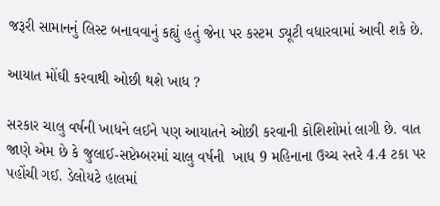જરૂરી સામાનનું લિસ્ટ બનાવવાનું કહ્યું હતું જેના પર કસ્ટમ ડ્યૂટી વધારવામાં આવી શકે છે.

આયાત મોંઘી કરવાથી ઓછી થશે ખાધ ?

સરકાર ચાલુ વર્ષની ખાધને લઈને પણ આયાતને ઓછી કરવાની કોશિશોમાં લાગી છે. વાત જાણે એમ છે કે જુલાઈ-સપ્ટેમ્બરમાં ચાલુ વર્ષની  ખાધ 9 મહિનાના ઉચ્ચ સ્તરે 4.4 ટકા પર પહોંચી ગઈ. ડેલોયટે હાલમાં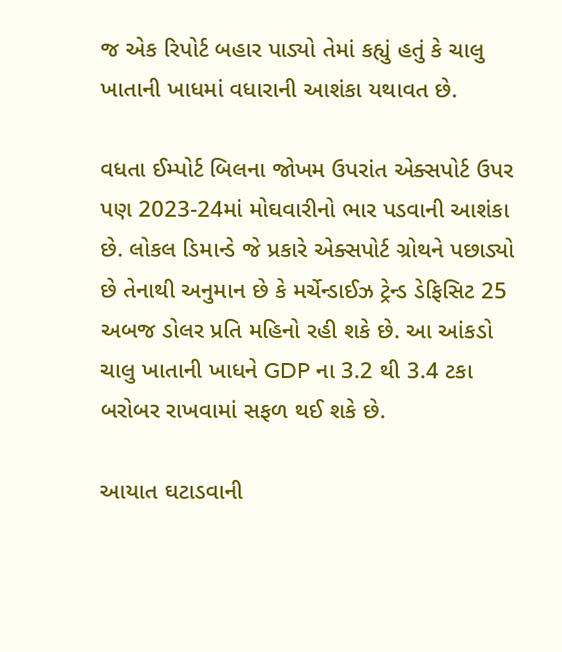જ એક રિપોર્ટ બહાર પાડ્યો તેમાં કહ્યું હતું કે ચાલુ ખાતાની ખાધમાં વધારાની આશંકા યથાવત છે.

વધતા ઈમ્પોર્ટ બિલના જોખમ ઉપરાંત એક્સપોર્ટ ઉપર પણ 2023-24માં મોઘવારીનો ભાર પડવાની આશંકા છે. લોકલ ડિમાન્ડે જે પ્રકારે એક્સપોર્ટ ગ્રોથને પછાડ્યો છે તેનાથી અનુમાન છે કે મર્ચેન્ડાઈઝ ટ્રેન્ડ ડેફિસિટ 25 અબજ ડોલર પ્રતિ મહિનો રહી શકે છે. આ આંકડો ચાલુ ખાતાની ખાધને GDP ના 3.2 થી 3.4 ટકા બરોબર રાખવામાં સફળ થઈ શકે છે.

આયાત ઘટાડવાની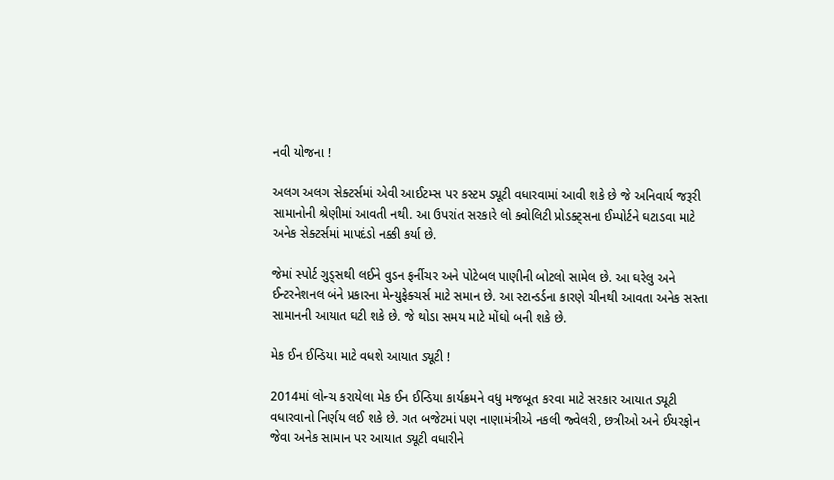નવી યોજના !

અલગ અલગ સેક્ટર્સમાં એવી આઈટમ્સ પર કસ્ટમ ડ્યૂટી વધારવામાં આવી શકે છે જે અનિવાર્ય જરૂરી સામાનોની શ્રેણીમાં આવતી નથી. આ ઉપરાંત સરકારે લો ક્વોલિટી પ્રોડક્ટ્સના ઈમ્પોર્ટને ઘટાડવા માટે અનેક સેક્ટર્સમાં માપદંડો નક્કી કર્યા છે.

જેમાં સ્પોર્ટ ગુડ્સથી લઈને વુડન ફર્નીચર અને પોટેબલ પાણીની બોટલો સામેલ છે. આ ઘરેલુ અને ઈન્ટરનેશનલ બંને પ્રકારના મેન્યુફેક્ચર્સ માટે સમાન છે. આ સ્ટાન્ડર્ડના કારણે ચીનથી આવતા અનેક સસ્તા સામાનની આયાત ઘટી શકે છે. જે થોડા સમય માટે મોંઘો બની શકે છે.

મેક ઈન ઈન્ડિયા માટે વધશે આયાત ડ્યૂટી !

2014માં લોન્ચ કરાયેલા મેક ઈન ઈન્ડિયા કાર્યક્રમને વધુ મજબૂત કરવા માટે સરકાર આયાત ડ્યૂટી વધારવાનો નિર્ણય લઈ શકે છે. ગત બજેટમાં પણ નાણામંત્રીએ નકલી જ્વેલરી, છત્રીઓ અને ઈયરફોન જેવા અનેક સામાન પર આયાત ડ્યૂટી વધારીને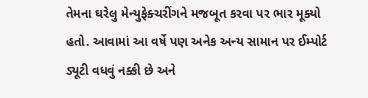તેમના ઘરેલુ મેન્યુફેક્ચરીંગને મજબૂત કરવા પર ભાર મૂક્યો હતો. આવામાં આ વર્ષે પણ અનેક અન્ય સામાન પર ઈમ્પોર્ટ ડ્યૂટી વધવું નક્કી છે અને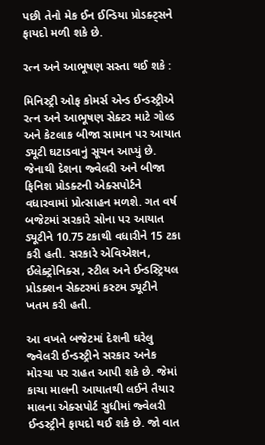પછી તેનો મેક ઈન ઈન્ડિયા પ્રોડક્ટ્સને ફાયદો મળી શકે છે.

રત્ન અને આભૂષણ સસ્તા થઈ શકે :

મિનિસ્ટ્રી ઓફ કોમર્સ એન્ડ ઈન્ડસ્ટ્રીએ રત્ન અને આભૂષણ સેક્ટર માટે ગોલ્ડ અને કેટલાક બીજા સામાન પર આયાત ડ્યૂટી ઘટાડવાનું સૂચન આપ્યું છે. જેનાથી દેશના જ્વેલરી અને બીજા ફિનિશ પ્રોડક્ટની એક્સપોર્ટને વધારવામાં પ્રોત્સાહન મળશે. ગત વર્ષ બજેટમાં સરકારે સોના પર આયાત ડ્યૂટીને 10.75 ટકાથી વધારીને 15 ટકા કરી હતી. સરકારે એવિએશન, ઈલેક્ટ્રોનિક્સ, સ્ટીલ અને ઈન્ડસ્ટ્રિયલ પ્રોડક્શન સેક્ટરમાં કસ્ટમ ડ્યૂટીને ખતમ કરી હતી.

આ વખતે બજેટમાં દેશની ઘરેલુ જ્વેલરી ઈન્ડસ્ટ્રીને સરકાર અનેક મોરચા પર રાહત આપી શકે છે. જેમાં કાચા માલની આયાતથી લઈને તૈયાર માલના એક્સપોર્ટ સુધીમાં જ્વેલરી ઈન્ડસ્ટ્રીને ફાયદો થઈ શકે છે. જો વાત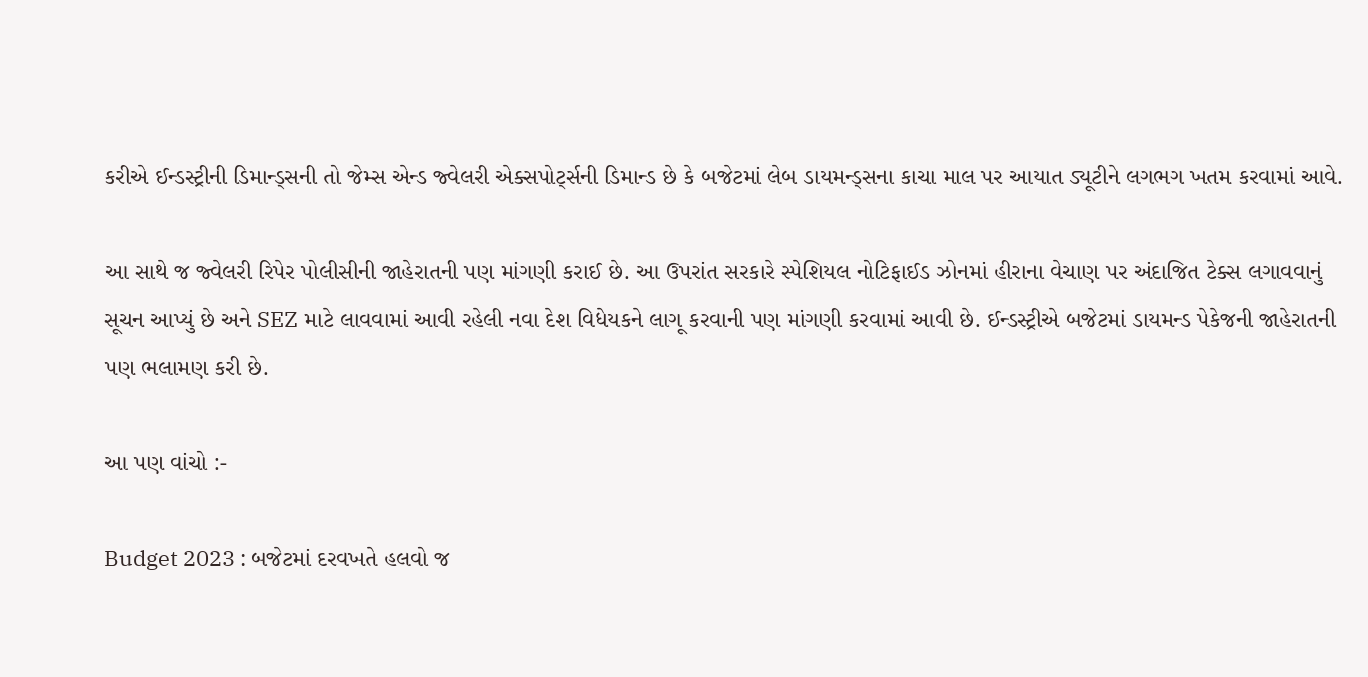કરીએ ઈન્ડસ્ટ્રીની ડિમાન્ડ્સની તો જેમ્સ એન્ડ જ્વેલરી એક્સપોર્ટ્સની ડિમાન્ડ છે કે બજેટમાં લેબ ડાયમન્ડ્સના કાચા માલ પર આયાત ડ્યૂટીને લગભગ ખતમ કરવામાં આવે.

આ સાથે જ જ્વેલરી રિપેર પોલીસીની જાહેરાતની પણ માંગણી કરાઈ છે. આ ઉપરાંત સરકારે સ્પેશિયલ નોટિફાઈડ ઝોનમાં હીરાના વેચાણ પર અંદાજિત ટેક્સ લગાવવાનું સૂચન આપ્યું છે અને SEZ માટે લાવવામાં આવી રહેલી નવા દેશ વિધેયકને લાગૂ કરવાની પણ માંગણી કરવામાં આવી છે. ઈન્ડસ્ટ્રીએ બજેટમાં ડાયમન્ડ પેકેજની જાહેરાતની પણ ભલામણ કરી છે.

આ પણ વાંચો :-

Budget 2023 : બજેટમાં દરવખતે હલવો જ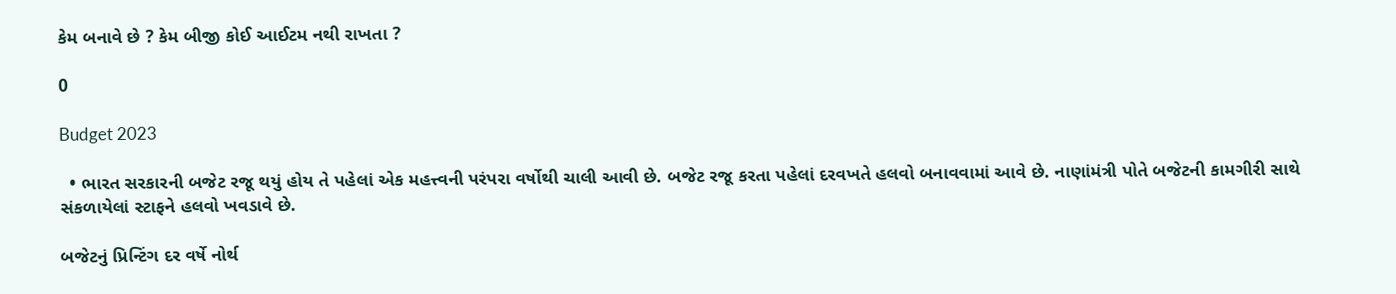કેમ બનાવે છે ? કેમ બીજી કોઈ આઈટમ નથી રાખતા ?

0

Budget 2023

  • ભારત સરકારની બજેટ રજૂ થયું હોય તે પહેલાં એક મહત્ત્વની પરંપરા વર્ષોથી ચાલી આવી છે. બજેટ રજૂ કરતા પહેલાં દરવખતે હલવો બનાવવામાં આવે છે. નાણાંમંત્રી પોતે બજેટની કામગીરી સાથે સંકળાયેલાં સ્ટાફને હલવો ખવડાવે છે.

બજેટનું પ્રિન્ટિંગ દર વર્ષે નોર્થ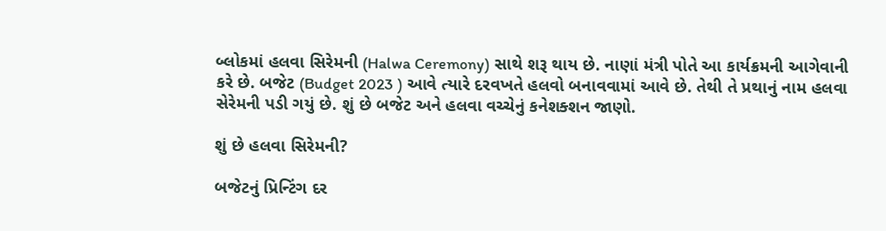બ્લોકમાં હલવા સિરેમની (Halwa Ceremony) સાથે શરૂ થાય છે. નાણાં મંત્રી પોતે આ કાર્યક્રમની આગેવાની કરે છે. બજેટ (Budget 2023 ) આવે ત્યારે દરવખતે હલવો બનાવવામાં આવે છે. તેથી તે પ્રથાનું નામ હલવા સેરેમની પડી ગયું છે. શું છે બજેટ અને હલવા વચ્ચેનું કનેશક્શન જાણો.

શું છે હલવા સિરેમની?

બજેટનું પ્રિન્ટિંગ દર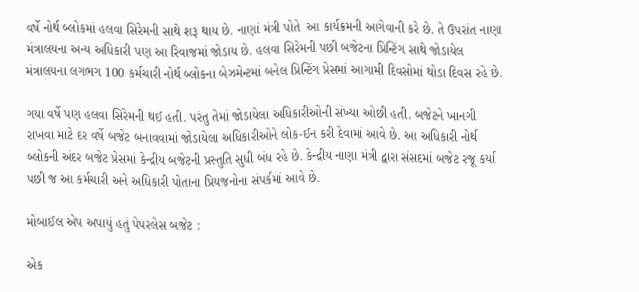વર્ષે નોર્થ બ્લોકમાં હલવા સિરેમની સાથે શરૂ થાય છે. નાણાં મંત્રી પોતે  આ કાર્યક્રમની આગેવાની કરે છે. તે ઉપરાંત નાણા મંત્રાલયના અન્ય અધિકારી પણ આ રિવાજમાં જોડાય છે. હલવા સિરેમની પછી બજેટના પ્રિન્ટિંગ સાથે જોડાયેલ મંત્રાલયના લગભગ 100 કર્મચારી નોર્થ બ્લોકના બેઝમેન્ટમાં બનેલ પ્રિન્ટિંગ પ્રેસમાં આગામી દિવસોમાં થોડા દિવસ રહે છે.

ગયા વર્ષે પણ હલવા સિરેમની થઈ હતી. પરંતુ તેમાં જોડાયેલા અધિકારીઓની સંખ્યા ઓછી હતી. બજેટને ખાનગી રાખવા માટે દર વર્ષે બજેટ બનાવવામાં જોડાયેલા અધિકારીઓને લોક-ઈન કરી દેવામાં આવે છે. આ અધિકારી નોર્થ બ્લોકની અંદર બજેટ પ્રેસમાં કેન્દ્રીય બજેટની પ્રસ્તુતિ સુધી બંધ રહે છે. કેન્દ્રીય નાણા મંત્રી દ્વારા સંસદમાં બજેટ રજૂ કર્યા પછી જ આ કર્મચારી અને અધિકારી પોતાના પ્રિયજનોના સંપર્કમાં આવે છે.

મોબાઈલ એપ અપાયું હતું પેપરલેસ બજેટ :

એક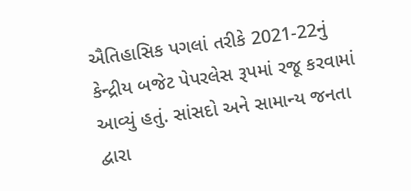ઐતિહાસિક પગલાં તરીકે 2021-22નું કેન્દ્રીય બજેટ પેપરલેસ રૂપમાં રજૂ કરવામાં આવ્યું હતું. સાંસદો અને સામાન્ય જનતા દ્વારા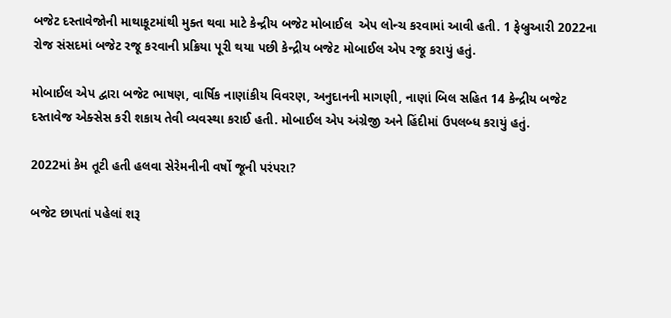બજેટ દસ્તાવેજોની માથાકૂટમાંથી મુક્ત થવા માટે કેન્દ્રીય બજેટ મોબાઈલ  એપ લોન્ચ કરવામાં આવી હતી. 1 ફેબ્રુઆરી 2022ના રોજ સંસદમાં બજેટ રજૂ કરવાની પ્રક્રિયા પૂરી થયા પછી કેન્દ્રીય બજેટ મોબાઈલ એપ રજૂ કરાયું હતું.

મોબાઈલ એપ દ્વારા બજેટ ભાષણ, વાર્ષિક નાણાંકીય વિવરણ, અનુદાનની માગણી, નાણાં બિલ સહિત 14 કેન્દ્રીય બજેટ દસ્તાવેજ એક્સેસ કરી શકાય તેવી વ્યવસ્થા કરાઈ હતી. મોબાઈલ એપ અંગ્રેજી અને હિંદીમાં ઉપલબ્ધ કરાયું હતું.

2022માં કેમ તૂટી હતી હલવા સેરેમનીની વર્ષો જૂની પરંપરા?

બજેટ છાપતાં પહેલાં શરૂ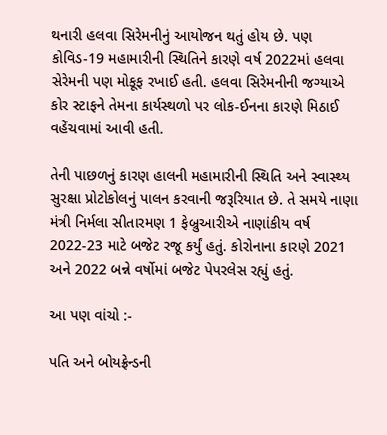થનારી હલવા સિરેમનીનું આયોજન થતું હોય છે. પણ કોવિડ-19 મહામારીની સ્થિતિને કારણે વર્ષ 2022માં હલવા સેરેમની પણ મોકૂફ રખાઈ હતી. હલવા સિરેમનીની જગ્યાએ કોર સ્ટાફને તેમના કાર્યસ્થળો પર લોક-ઈનના કારણે મિઠાઈ વહેંચવામાં આવી હતી.

તેની પાછળનું કારણ હાલની મહામારીની સ્થિતિ અને સ્વાસ્થ્ય સુરક્ષા પ્રોટોકોલનું પાલન કરવાની જરૂરિયાત છે. તે સમયે નાણા મંત્રી નિર્મલા સીતારમણ 1 ફેબ્રુઆરીએ નાણાંકીય વર્ષ 2022-23 માટે બજેટ રજૂ કર્યું હતું. કોરોનાના કારણે 2021 અને 2022 બન્ને વર્ષોમાં બજેટ પેપરલેસ રહ્યું હતું.

આ પણ વાંચો :-

પતિ અને બોયફ્રેન્ડની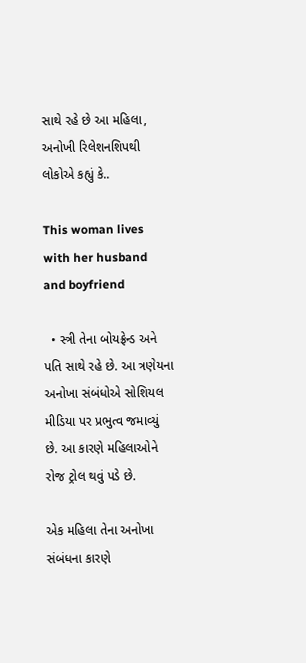સાથે રહે છે આ મહિલા, અનોખી રિલેશનશિપથી લોકોએ કહ્યું કે..

This woman lives with her husband and boyfriend

  • સ્ત્રી તેના બોયફ્રેન્ડ અને પતિ સાથે રહે છે. આ ત્રણેયના અનોખા સંબંધોએ સોશિયલ મીડિયા પર પ્રભુત્વ જમાવ્યું છે. આ કારણે મહિલાઓને રોજ ટ્રોલ થવું પડે છે.

એક મહિલા તેના અનોખા સંબંધના કારણે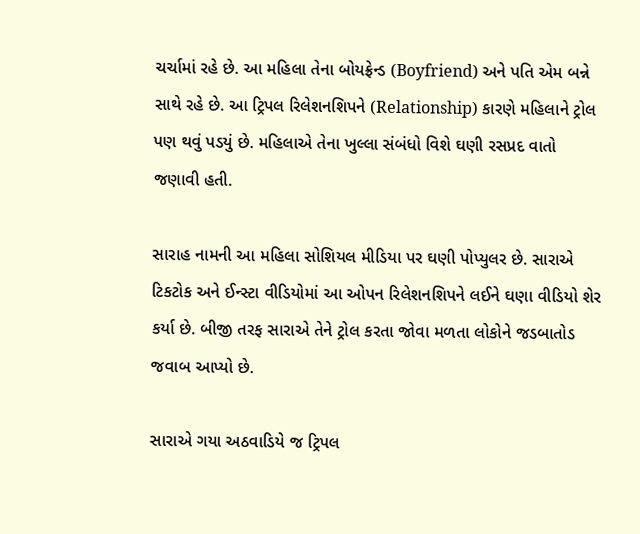ચર્ચામાં રહે છે. આ મહિલા તેના બોયફ્રેન્ડ (Boyfriend) અને પતિ એમ બન્ને સાથે રહે છે. આ ટ્રિપલ રિલેશનશિપને (Relationship) કારણે મહિલાને ટ્રોલ પણ થવું પડયું છે. મહિલાએ તેના ખુલ્લા સંબંધો વિશે ઘણી રસપ્રદ વાતો જણાવી હતી.

સારાહ નામની આ મહિલા સોશિયલ મીડિયા પર ઘણી પોપ્યુલર છે. સારાએ ટિકટોક અને ઈન્સ્ટા વીડિયોમાં આ ઓપન રિલેશનશિપને લઈને ઘણા વીડિયો શેર કર્યા છે. બીજી તરફ સારાએ તેને ટ્રોલ કરતા જોવા મળતા લોકોને જડબાતોડ જવાબ આપ્યો છે.

સારાએ ગયા અઠવાડિયે જ ટ્રિપલ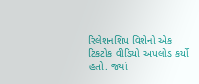રિલેશનશિપ વિશેનો એક ટિકટોક વીડિયો અપલોડ કર્યો હતો. જ્યાં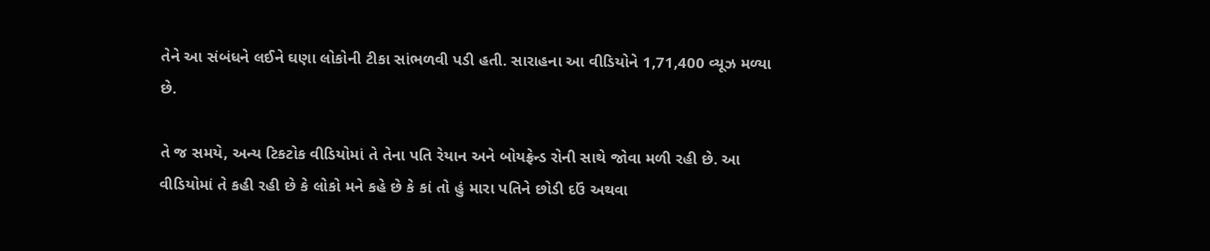તેને આ સંબંધને લઈને ઘણા લોકોની ટીકા સાંભળવી પડી હતી. સારાહના આ વીડિયોને 1,71,400 વ્યૂઝ મળ્યા છે.

તે જ સમયે, અન્ય ટિકટોક વીડિયોમાં તે તેના પતિ રેયાન અને બોયફ્રેન્ડ રોની સાથે જોવા મળી રહી છે. આ વીડિયોમાં તે કહી રહી છે કે લોકો મને કહે છે કે કાં તો હું મારા પતિને છોડી દઉં અથવા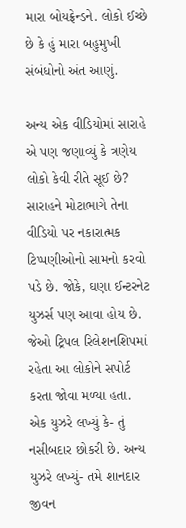મારા બોયફ્રેન્ડને. લોકો ઈચ્છે છે કે હું મારા બહુમુખી સંબંધોનો અંત આણું.

અન્ય એક વીડિયોમાં સારાહે એ પણ જણાવ્યું કે ત્રણેય લોકો કેવી રીતે સૂઈ છે? સારાહને મોટાભાગે તેના વીડિયો પર નકારાત્મક ટિપ્પણીઓનો સામનો કરવો પડે છે. જોકે, ઘણા ઈન્ટરનેટ યુઝર્સ પણ આવા હોય છે. જેઓ ટ્રિપલ રિલેશનશિપમાં રહેતા આ લોકોને સપોર્ટ કરતા જોવા મળ્યા હતા. એક યુઝરે લખ્યું કે- તું નસીબદાર છોકરી છે. અન્ય યુઝરે લખ્યું- તમે શાનદાર જીવન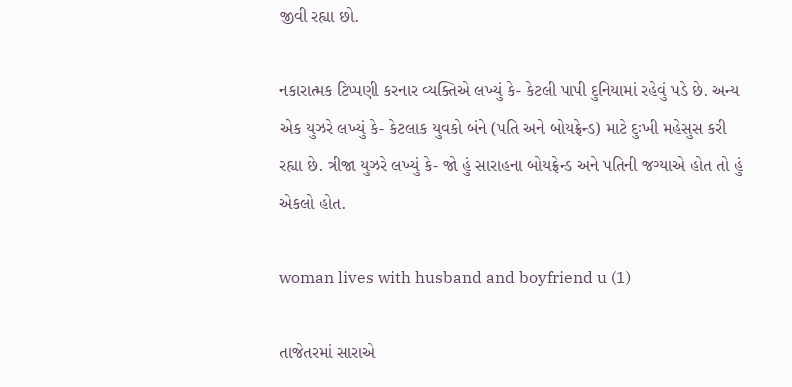જીવી રહ્યા છો.

નકારાત્મક ટિપ્પણી કરનાર વ્યક્તિએ લખ્યું કે- કેટલી પાપી દુનિયામાં રહેવું પડે છે. અન્ય એક યુઝરે લખ્યું કે- કેટલાક યુવકો બંને (પતિ અને બોયફ્રેન્ડ) માટે દુઃખી મહેસુસ કરી રહ્યા છે. ત્રીજા યુઝરે લખ્યું કે- જો હું સારાહના બોયફ્રેન્ડ અને પતિની જગ્યાએ હોત તો હું એકલો હોત.

woman lives with husband and boyfriend u (1)

તાજેતરમાં સારાએ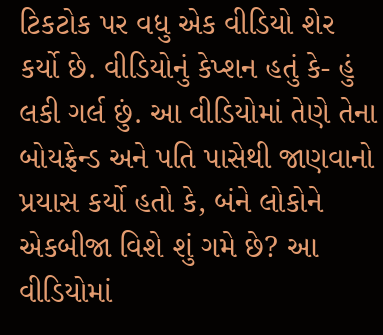ટિકટોક પર વધુ એક વીડિયો શેર કર્યો છે. વીડિયોનું કેપ્શન હતું કે- હું લકી ગર્લ છું. આ વીડિયોમાં તેણે તેના બોયફ્રેન્ડ અને પતિ પાસેથી જાણવાનો પ્રયાસ કર્યો હતો કે, બંને લોકોને એકબીજા વિશે શું ગમે છે? આ વીડિયોમાં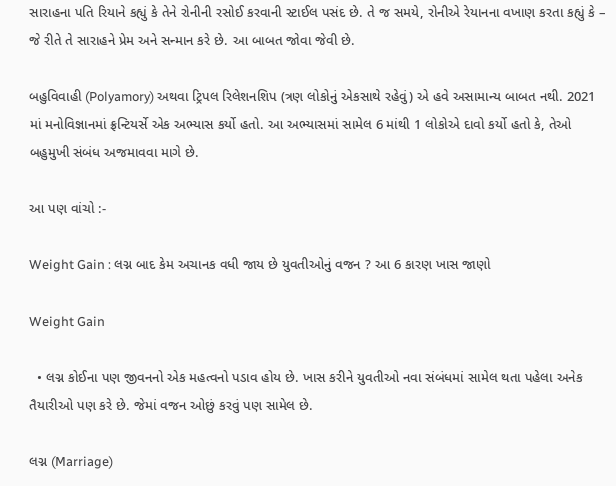સારાહના પતિ રિયાને કહ્યું કે તેને રોનીની રસોઈ કરવાની સ્ટાઈલ પસંદ છે. તે જ સમયે, રોનીએ રેયાનના વખાણ કરતા કહ્યું કે – જે રીતે તે સારાહને પ્રેમ અને સન્માન કરે છે. આ બાબત જોવા જેવી છે.

બહુવિવાહી (Polyamory) અથવા ટ્રિપલ રિલેશનશિપ (ત્રણ લોકોનું એકસાથે રહેવું) એ હવે અસામાન્ય બાબત નથી. 2021 માં મનોવિજ્ઞાનમાં ફ્રન્ટિયર્સે એક અભ્યાસ કર્યો હતો. આ અભ્યાસમાં સામેલ 6 માંથી 1 લોકોએ દાવો કર્યો હતો કે, તેઓ બહુમુખી સંબંધ અજમાવવા માગે છે.

આ પણ વાંચો :-

Weight Gain : લગ્ન બાદ કેમ અચાનક વધી જાય છે યુવતીઓનું વજન ? આ 6 કારણ ખાસ જાણો

Weight Gain

  • લગ્ન કોઈના પણ જીવનનો એક મહત્વનો પડાવ હોય છે. ખાસ કરીને યુવતીઓ નવા સંબંધમાં સામેલ થતા પહેલા અનેક તૈયારીઓ પણ કરે છે. જેમાં વજન ઓછું કરવું પણ સામેલ છે.

લગ્ન (Marriage)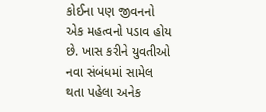કોઈના પણ જીવનનો એક મહત્વનો પડાવ હોય છે. ખાસ કરીને યુવતીઓ નવા સંબંધમાં સામેલ થતા પહેલા અનેક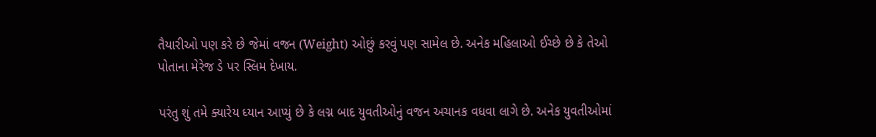તૈયારીઓ પણ કરે છે જેમાં વજન (Weight) ઓછું કરવું પણ સામેલ છે. અનેક મહિલાઓ ઈચ્છે છે કે તેઓ પોતાના મેરેજ ડે પર સ્લિમ દેખાય.

પરંતુ શું તમે ક્યારેય ધ્યાન આપ્યું છે કે લગ્ન બાદ યુવતીઓનું વજન અચાનક વધવા લાગે છે. અનેક યુવતીઓમાં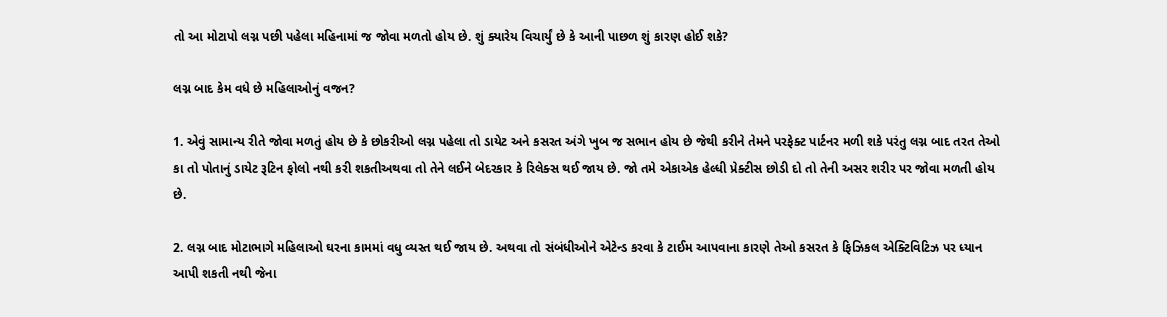તો આ મોટાપો લગ્ન પછી પહેલા મહિનામાં જ જોવા મળતો હોય છે. શું ક્યારેય વિચાર્યું છે કે આની પાછળ શું કારણ હોઈ શકે?

લગ્ન બાદ કેમ વધે છે મહિલાઓનું વજન?

1. એવું સામાન્ય રીતે જોવા મળતું હોય છે કે છોકરીઓ લગ્ન પહેલા તો ડાયેટ અને કસરત અંગે ખુબ જ સભાન હોય છે જેથી કરીને તેમને પરફેક્ટ પાર્ટનર મળી શકે પરંતુ લગ્ન બાદ તરત તેઓ કા તો પોતાનું ડાયેટ રૂટિન ફોલો નથી કરી શકતીઅથવા તો તેને લઈને બેદરકાર કે રિલેક્સ થઈ જાય છે. જો તમે એકાએક હેલ્ધી પ્રેક્ટીસ છોડી દો તો તેની અસર શરીર પર જોવા મળતી હોય છે.

2. લગ્ન બાદ મોટાભાગે મહિલાઓ ઘરના કામમાં વધુ વ્યસ્ત થઈ જાય છે. અથવા તો સંબંધીઓને એટેન્ડ કરવા કે ટાઈમ આપવાના કારણે તેઓ કસરત કે ફિઝિકલ એક્ટિવિટિઝ પર ધ્યાન આપી શકતી નથી જેના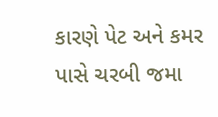કારણે પેટ અને કમર પાસે ચરબી જમા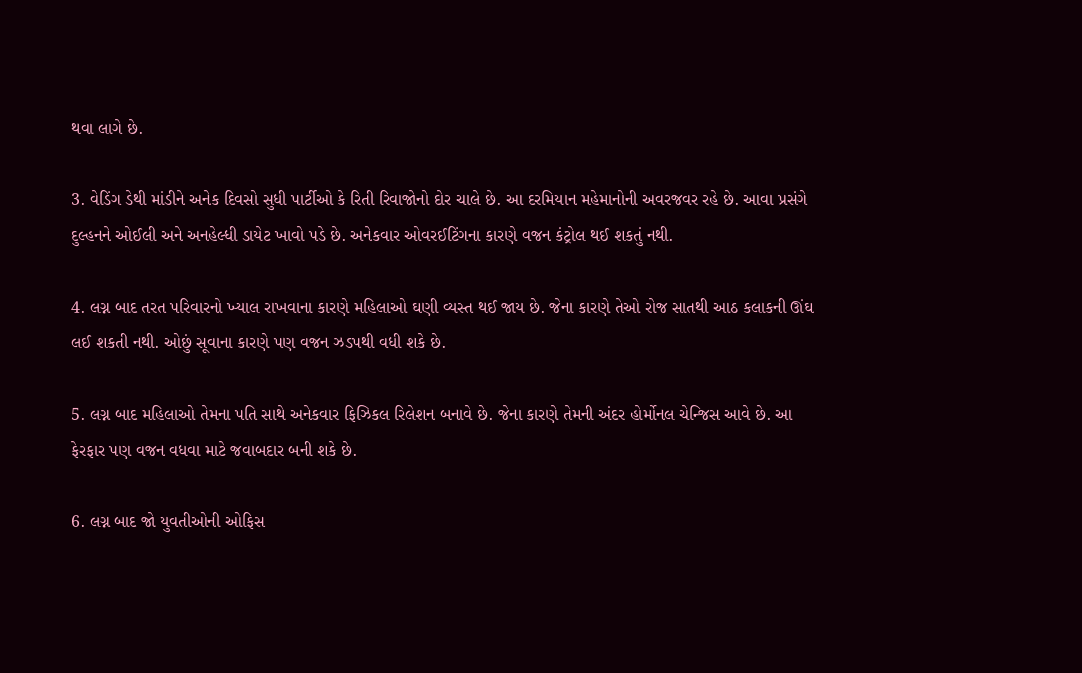થવા લાગે છે.

3. વેડિંગ ડેથી માંડીને અનેક દિવસો સુધી પાર્ટીઓ કે રિતી રિવાજોનો દોર ચાલે છે. આ દરમિયાન મહેમાનોની અવરજવર રહે છે. આવા પ્રસંગે દુલ્હનને ઓઈલી અને અનહેલ્ધી ડાયેટ ખાવો પડે છે. અનેકવાર ઓવરઈટિંગના કારણે વજન કંટ્રોલ થઈ શકતું નથી.

4. લગ્ન બાદ તરત પરિવારનો ખ્યાલ રાખવાના કારણે મહિલાઓ ઘણી વ્યસ્ત થઈ જાય છે. જેના કારણે તેઓ રોજ સાતથી આઠ કલાકની ઊંઘ લઈ શકતી નથી. ઓછું સૂવાના કારણે પણ વજન ઝડપથી વધી શકે છે.

5. લગ્ન બાદ મહિલાઓ તેમના પતિ સાથે અનેકવાર ફિઝિકલ રિલેશન બનાવે છે. જેના કારણે તેમની અંદર હોર્મોનલ ચેન્જિસ આવે છે. આ ફેરફાર પણ વજન વધવા માટે જવાબદાર બની શકે છે.

6. લગ્ન બાદ જો યુવતીઓની ઓફિસ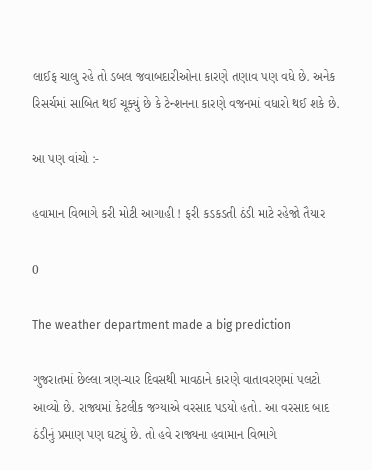લાઈફ ચાલુ રહે તો ડબલ જવાબદારીઓના કારણે તણાવ પણ વધે છે. અનેક રિસર્ચમાં સાબિત થઈ ચૂક્યું છે કે ટેન્શનના કારણે વજનમાં વધારો થઈ શકે છે.

આ પણ વાંચો :-

હવામાન વિભાગે કરી મોટી આગાહી ! ફરી કડકડતી ઠંડી માટે રહેજો તૈયાર

0

The weather department made a big prediction

ગુજરાતમાં છેલ્લા ત્રણ-ચાર દિવસથી માવઠાને કારણે વાતાવરણમાં પલટો આવ્યો છે. રાજ્યમાં કેટલીક જગ્યાએ વરસાદ પડયો હતો. આ વરસાદ બાદ ઠંડીનું પ્રમાણ પણ ઘટ્યું છે. તો હવે રાજ્યના હવામાન વિભાગે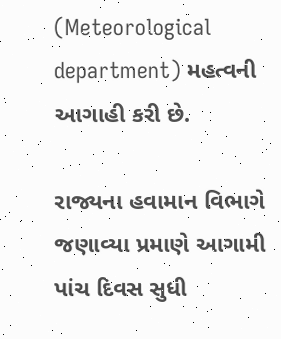(Meteorological department) મહત્વની આગાહી કરી છે.

રાજ્યના હવામાન વિભાગે જણાવ્યા પ્રમાણે આગામી પાંચ દિવસ સુધી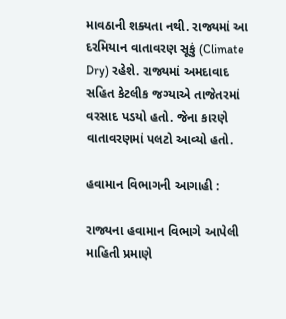માવઠાની શક્યતા નથી. રાજ્યમાં આ દરમિયાન વાતાવરણ સૂકું (Climate Dry) રહેશે. રાજ્યમાં અમદાવાદ સહિત કેટલીક જગ્યાએ તાજેતરમાં વરસાદ પડયો હતો. જેના કારણે વાતાવરણમાં પલટો આવ્યો હતો.

હવામાન વિભાગની આગાહી :

રાજ્યના હવામાન વિભાગે આપેલી માહિતી પ્રમાણે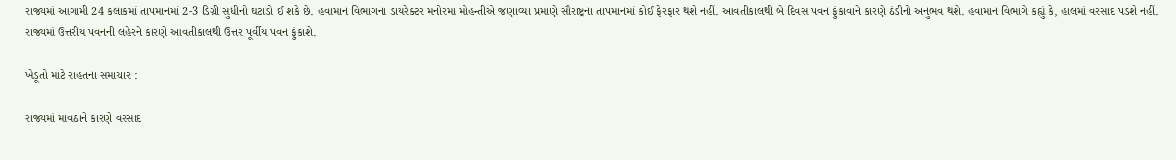રાજ્યમાં આગામી 24 કલાકમાં તાપમાનમાં 2-3 ડિગ્રી સુધીનો ઘટાડો ઈ શકે છે. હવામાન વિભાગના ડાયરેક્ટર મનોરમા મોહન્તીએ જણાવ્યા પ્રમાણે સૌરાષ્ટ્રના તાપમાનમાં કોઈ ફેરફાર થશે નહીં. આવતીકાલથી બે દિવસ પવન ફુંકાવાને કારણે ઠંડીનો અનુભવ થશે. હવામાન વિભાગે કહ્યું કે, હાલમાં વરસાદ પડશે નહીં. રાજ્યમાં ઉત્તરીય પવનની લહેરને કારણે આવતીકાલથી ઉત્તર પૂર્વીય પવન ફુંકાશે.

ખેડૂતો માટે રાહતના સમાચાર :

રાજ્યમાં માવઠાને કારણે વરસાદ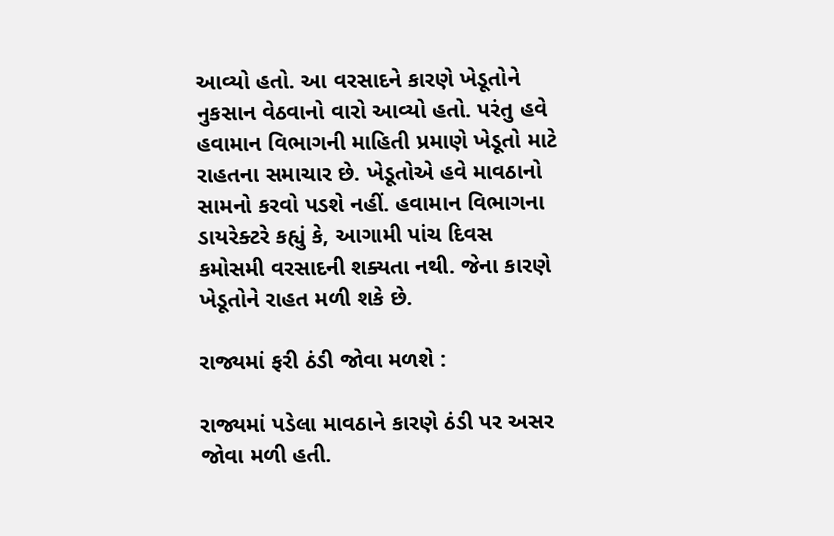આવ્યો હતો. આ વરસાદને કારણે ખેડૂતોને નુકસાન વેઠવાનો વારો આવ્યો હતો. પરંતુ હવે હવામાન વિભાગની માહિતી પ્રમાણે ખેડૂતો માટે રાહતના સમાચાર છે. ખેડૂતોએ હવે માવઠાનો સામનો કરવો પડશે નહીં. હવામાન વિભાગના ડાયરેક્ટરે કહ્યું કે, આગામી પાંચ દિવસ કમોસમી વરસાદની શક્યતા નથી. જેના કારણે ખેડૂતોને રાહત મળી શકે છે.

રાજ્યમાં ફરી ઠંડી જોવા મળશે :

રાજ્યમાં પડેલા માવઠાને કારણે ઠંડી પર અસર જોવા મળી હતી.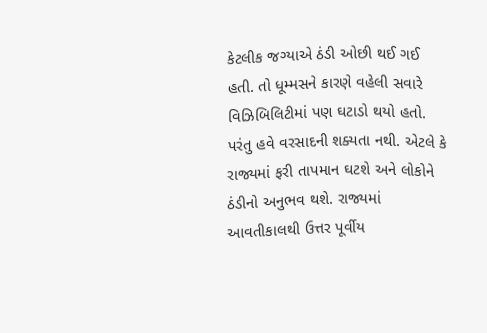કેટલીક જગ્યાએ ઠંડી ઓછી થઈ ગઈ હતી. તો ધૂમ્મસને કારણે વહેલી સવારે વિઝિબિલિટીમાં પણ ઘટાડો થયો હતો. પરંતુ હવે વરસાદની શક્યતા નથી. એટલે કે રાજ્યમાં ફરી તાપમાન ઘટશે અને લોકોને ઠંડીનો અનુભવ થશે. રાજ્યમાં આવતીકાલથી ઉત્તર પૂર્વીય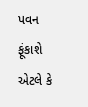પવન ફૂંકાશે એટલે કે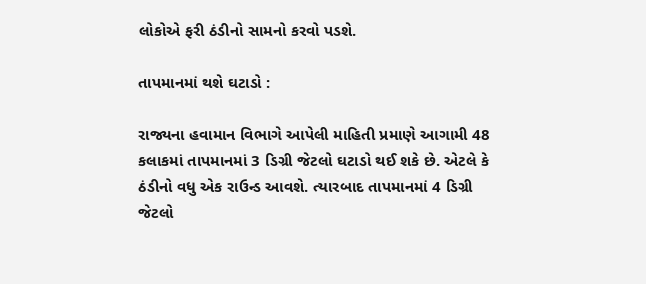લોકોએ ફરી ઠંડીનો સામનો કરવો પડશે.

તાપમાનમાં થશે ઘટાડો :

રાજ્યના હવામાન વિભાગે આપેલી માહિતી પ્રમાણે આગામી 48 કલાકમાં તાપમાનમાં 3 ડિગ્રી જેટલો ઘટાડો થઈ શકે છે. એટલે કે ઠંડીનો વધુ એક રાઉન્ડ આવશે. ત્યારબાદ તાપમાનમાં 4 ડિગ્રી જેટલો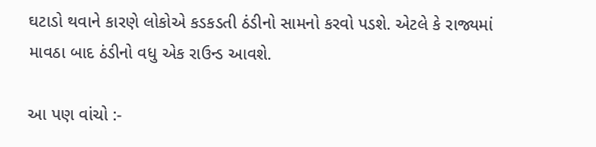ઘટાડો થવાને કારણે લોકોએ કડકડતી ઠંડીનો સામનો કરવો પડશે. એટલે કે રાજ્યમાં માવઠા બાદ ઠંડીનો વધુ એક રાઉન્ડ આવશે.

આ પણ વાંચો :-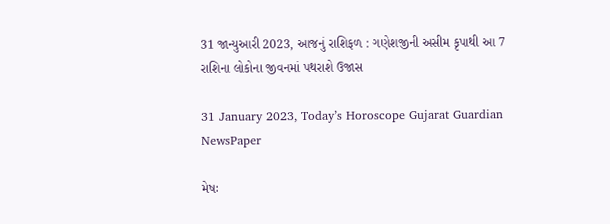31 જાન્યુઆરી 2023, આજનું રાશિફળ : ગણેશજીની અસીમ કૃપાથી આ 7 રાશિના લોકોના જીવનમાં પથરાશે ઉજાસ

31 January 2023, Today’s Horoscope Gujarat Guardian NewsPaper

મેષઃ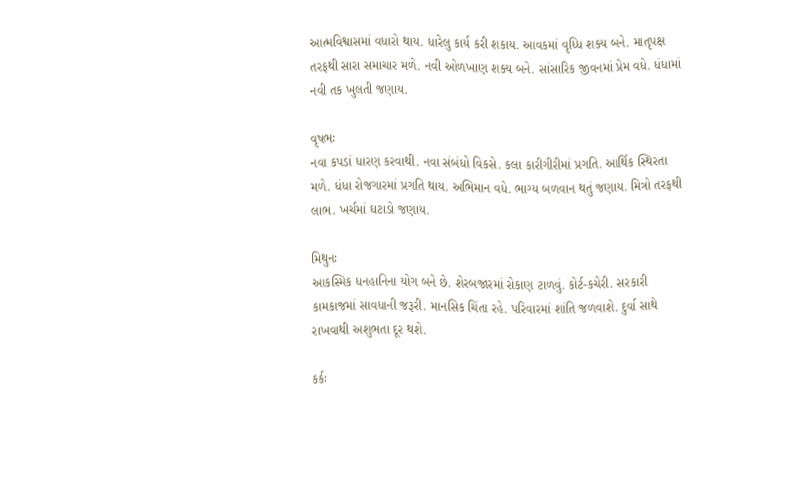આત્મવિશ્વાસમાં વધારો થાય. ધારેલુ કાર્ય કરી શકાય. આવકમાં વૃધ્ધિ શક્ય બને. માતૃપક્ષ તરફથી સારા સમાચાર મળે. નવી ઓળખાણ શક્ય બને. સાંસારિક જીવનમાં પ્રેમ વધે. ધંધામાં નવી તક ખુલતી જણાય.

વૃષભઃ
નવા કપડાં ધારણ કરવાથી. નવા સંબંધો વિકસે. કલા કારીગીરીમાં પ્રગતિ. આર્થિક સ્થિરતા મળે. ધંધા રોજગારમાં પ્રગતિ થાય. અભિમાન વધે. ભાગ્ય બળવાન થતું જણાય. મિત્રો તરફથી લાભ. ખર્ચમાં ઘટાડો જણાય.

મિથુનઃ
આકસ્મિક ધનહાનિના યોગ બને છે. શેરબજારમાં રોકાણ ટાળવું. કોર્ટ-કચેરી. સરકારી કામકાજમાં સાવધાની જરૂરી. માનસિક ચિંતા રહે. પરિવારમાં શાંતિ જળવાશે. દુર્વા સાથે રાખવાથી અશુભતા દૂર થશે.

કર્કઃ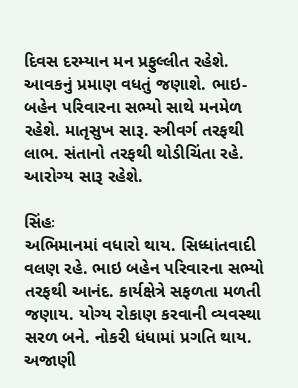દિવસ દરમ્યાન મન પ્રફુલ્લીત રહેશે. આવકનું પ્રમાણ વધતું જણાશે. ભાઇ-બહેન પરિવારના સભ્યો સાથે મનમેળ રહેશે. માતૃસુખ સારૂ. સ્ત્રીવર્ગ તરફથી લાભ. સંતાનો તરફથી થોડીચિંતા રહે. આરોગ્ય સારૂ રહેશે.

સિંહઃ
અભિમાનમાં વધારો થાય. સિધ્ધાંતવાદી વલણ રહે. ભાઇ બહેન પરિવારના સભ્યો તરફથી આનંદ. કાર્યક્ષેત્રે સફળતા મળતી જણાય. યોગ્ય રોકાણ કરવાની વ્યવસ્થા સરળ બને. નોકરી ધંધામાં પ્રગતિ થાય. અજાણી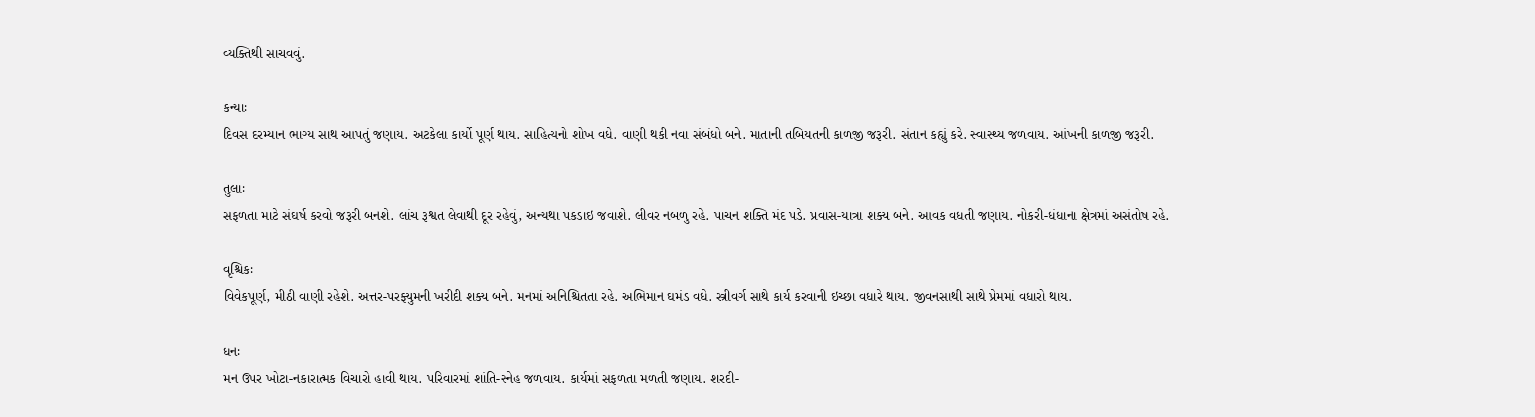વ્યક્તિથી સાચવવું.

કન્યાઃ
દિવસ દરમ્યાન ભાગ્ય સાથ આપતું જણાય. અટકેલા કાર્યો પૂર્ણ થાય. સાહિત્યનો શોખ વધે. વાણી થકી નવા સંબંધો બને. માતાની તબિયતની કાળજી જરૂરી. સંતાન કહ્યું કરે. સ્વાસ્થ્ય જળવાય. આંખની કાળજી જરૂરી.

તુલાઃ
સફળતા માટે સંઘર્ષ કરવો જરૂરી બનશે. લાંચ રૂશ્વત લેવાથી દૂર રહેવું, અન્યથા પકડાઇ જવાશે. લીવર નબળુ રહે. પાચન શક્તિ મંદ પડે. પ્રવાસ-યાત્રા શક્ય બને. આવક વધતી જણાય. નોકરી-ધંધાના ક્ષેત્રમાં અસંતોષ રહે.

વૃશ્ચિકઃ
વિવેકપૂર્ણ, મીઠી વાણી રહેશે. અત્તર-પરફ્યુમની ખરીદી શક્ય બને. મનમાં અનિશ્ચિતતા રહે. અભિમાન ઘમંડ વધે. સ્ત્રીવર્ગ સાથે કાર્ય કરવાની ઇચ્છા વધારે થાય. જીવનસાથી સાથે પ્રેમમાં વધારો થાય.

ધનઃ
મન ઉપર ખોટા-નકારાત્મક વિચારો હાવી થાય. પરિવારમાં શાંતિ-સ્નેહ જળવાય. કાર્યમાં સફળતા મળતી જણાય. શરદી-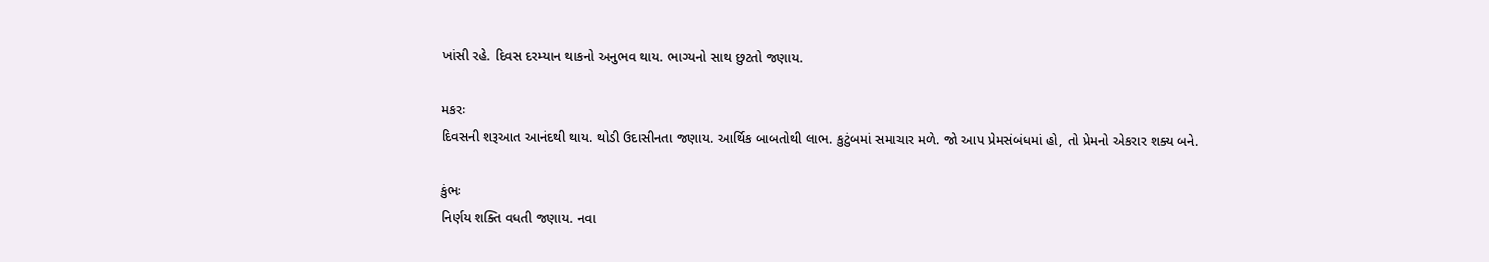ખાંસી રહે. દિવસ દરમ્યાન થાકનો અનુભવ થાય. ભાગ્યનો સાથ છુટતો જણાય.

મકરઃ
દિવસની શરૂઆત આનંદથી થાય. થોડી ઉદાસીનતા જણાય. આર્થિક બાબતોથી લાભ. કુટુંબમાં સમાચાર મળે. જો આપ પ્રેમસંબંધમાં હો, તો પ્રેમનો એકરાર શક્ય બને.

કુંભઃ
નિર્ણય શક્તિ વધતી જણાય. નવા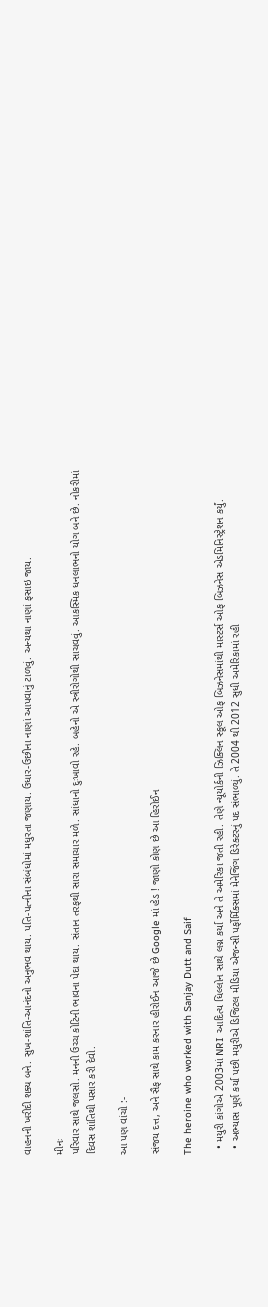વાહનની ખરીદી શક્ય બને. સુખ-શાંતિ-આનંદનો અનુભવ થાય. પતિ-પત્નીના સંબંધોમાં મધુરતા જણાય. ઉધાર-ઉછીના નાણાં આપવાનું ટાળવું. અન્યથા નાણાં ફસાઇ જાય.

મીનઃ
પરિવાર સાથે જલસો. મનની ઉચ્ચ કોટિની ભાવના પેદા થાય. સંતાન તરફથી સારા સમાચાર મળે. સાંધાનો દુઃખાવો રહે. બહેનો એ સ્ત્રીરોગોથી સાચવવું. આકસ્મિક ધનલાભનો યોગ બને છે. નોકરીમાં દિવસ શાંતિથી પસાર કરી દેવો.

આ પણ વાંચો :-

સંજય દત્ત, અને સૈફ સાથે કામ કરનાર હીરોઈન આજે છે Google માં હેડ ! જાણો કોણ છે આ હિરોઈન

The heroine who worked with Sanjay Dutt and Saif

  • મયુરી કાંગોએ 2003માં NRI આદિત્ય ધિલ્લોન સાથે લગ્ન કર્યા અને તે અમેરિકા જતી રહી. તેણે ન્યૂયોર્કની ઝિક્લિન સ્કૂલ ઓફ બિઝનેસમાંથી માસ્ટર્સ ઓફ બિઝનેસ એડમિનિસ્ટ્રેશન કર્યું.
  • અભ્યાસ પૂર્ણ કર્યા પછી મયુરીએ ડિજિટલ મીડિયા એજન્સી પર્ફોર્મિક્સમાં મેનેજિંગ ડિરેક્ટરનું પદ સંભાળ્યું. તે 2004 થી 2012 સુધી અમેરિકામાં રહી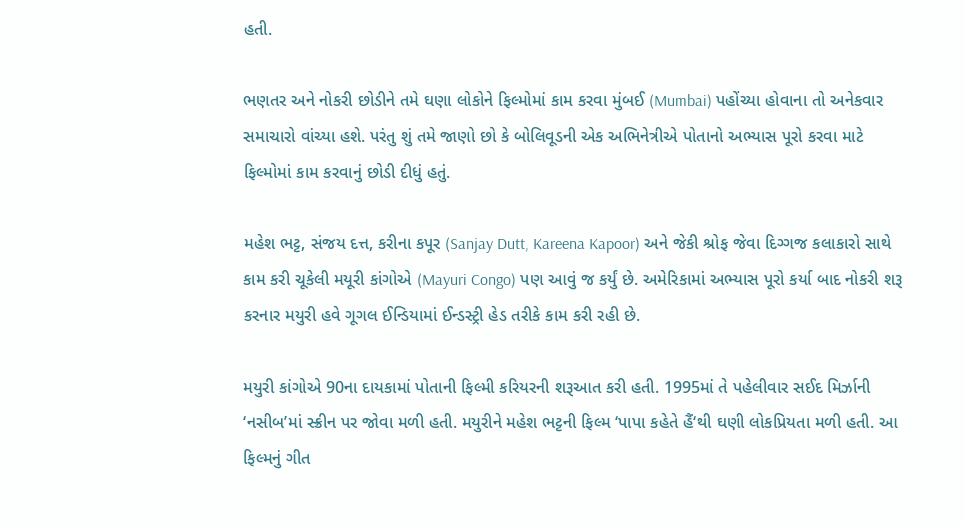હતી.

ભણતર અને નોકરી છોડીને તમે ઘણા લોકોને ફિલ્મોમાં કામ કરવા મુંબઈ (Mumbai) પહોંચ્યા હોવાના તો અનેકવાર સમાચારો વાંચ્યા હશે. પરંતુ શું તમે જાણો છો કે બોલિવૂડની એક અભિનેત્રીએ પોતાનો અભ્યાસ પૂરો કરવા માટે ફિલ્મોમાં કામ કરવાનું છોડી દીધું હતું.

મહેશ ભટ્ટ, સંજય દત્ત, કરીના કપૂર (Sanjay Dutt, Kareena Kapoor) અને જેકી શ્રોફ જેવા દિગ્ગજ કલાકારો સાથે કામ કરી ચૂકેલી મયૂરી કાંગોએ (Mayuri Congo) પણ આવું જ કર્યું છે. અમેરિકામાં અભ્યાસ પૂરો કર્યા બાદ નોકરી શરૂ કરનાર મયુરી હવે ગૂગલ ઈન્ડિયામાં ઈન્ડસ્ટ્રી હેડ તરીકે કામ કરી રહી છે.

મયુરી કાંગોએ 90ના દાયકામાં પોતાની ફિલ્મી કરિયરની શરૂઆત કરી હતી. 1995માં તે પહેલીવાર સઈદ મિર્ઝાની ‘નસીબ’માં સ્ક્રીન પર જોવા મળી હતી. મયુરીને મહેશ ભટ્ટની ફિલ્મ ‘પાપા કહેતે હૈં‘થી ઘણી લોકપ્રિયતા મળી હતી. આ ફિલ્મનું ગીત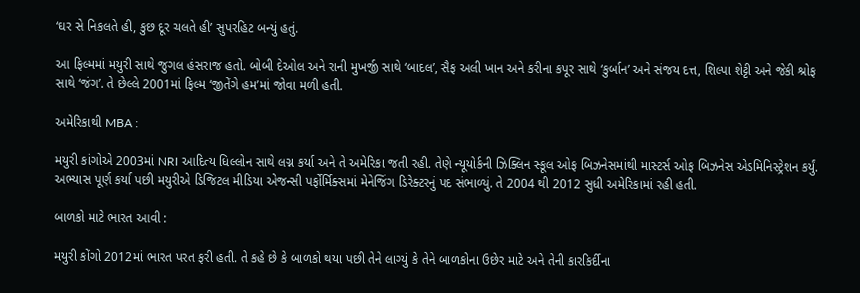‘ઘર સે નિકલતે હી, કુછ દૂર ચલતે હી’ સુપરહિટ બન્યું હતું.

આ ફિલ્મમાં મયુરી સાથે જુગલ હંસરાજ હતો. બોબી દેઓલ અને રાની મુખર્જી સાથે ‘બાદલ’, સૈફ અલી ખાન અને કરીના કપૂર સાથે ‘કુર્બાન’ અને સંજય દત્ત, શિલ્પા શેટ્ટી અને જેકી શ્રોફ સાથે ‘જંગ’. તે છેલ્લે 2001માં ફિલ્મ ‘જીતેંગે હમ’માં જોવા મળી હતી.

અમેરિકાથી MBA :

મયુરી કાંગોએ 2003માં NRI આદિત્ય ધિલ્લોન સાથે લગ્ન કર્યા અને તે અમેરિકા જતી રહી. તેણે ન્યૂયોર્કની ઝિક્લિન સ્કૂલ ઓફ બિઝનેસમાંથી માસ્ટર્સ ઓફ બિઝનેસ એડમિનિસ્ટ્રેશન કર્યું. અભ્યાસ પૂર્ણ કર્યા પછી મયુરીએ ડિજિટલ મીડિયા એજન્સી પર્ફોર્મિક્સમાં મેનેજિંગ ડિરેક્ટરનું પદ સંભાળ્યું. તે 2004 થી 2012 સુધી અમેરિકામાં રહી હતી.

બાળકો માટે ભારત આવી :

મયુરી કોંગો 2012માં ભારત પરત ફરી હતી. તે કહે છે કે બાળકો થયા પછી તેને લાગ્યું કે તેને બાળકોના ઉછેર માટે અને તેની કારકિર્દીના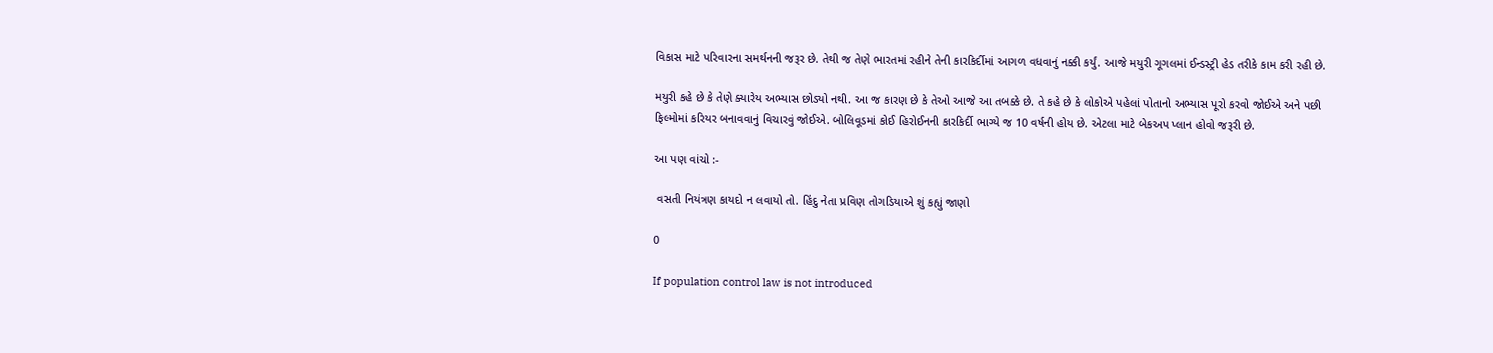વિકાસ માટે પરિવારના સમર્થનની જરૂર છે. તેથી જ તેણે ભારતમાં રહીને તેની કારકિર્દીમાં આગળ વધવાનું નક્કી કર્યું. આજે મયુરી ગૂગલમાં ઈન્ડસ્ટ્રી હેડ તરીકે કામ કરી રહી છે.

મયુરી કહે છે કે તેણે ક્યારેય અભ્યાસ છોડ્યો નથી. આ જ કારણ છે કે તેઓ આજે આ તબક્કે છે. તે કહે છે કે લોકોએ પહેલાં પોતાનો અભ્યાસ પૂરો કરવો જોઈએ અને પછી ફિલ્મોમાં કરિયર બનાવવાનું વિચારવું જોઈએ. બોલિવૂડમાં કોઈ હિરોઈનની કારકિર્દી ભાગ્યે જ 10 વર્ષની હોય છે. એટલા માટે બેકઅપ પ્લાન હોવો જરૂરી છે.

આ પણ વાંચો :-

 વસતી નિયંત્રણ કાયદો ન લવાયો તો. હિંદુ નેતા પ્રવિણ તોગડિયાએ શું કહ્યું જાણો

0

If population control law is not introduced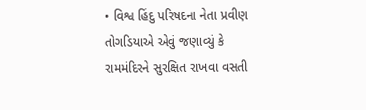• વિશ્વ હિંદુ પરિષદના નેતા પ્રવીણ તોગડિયાએ એવું જણાવ્યું કે રામમંદિરને સુરક્ષિત રાખવા વસતી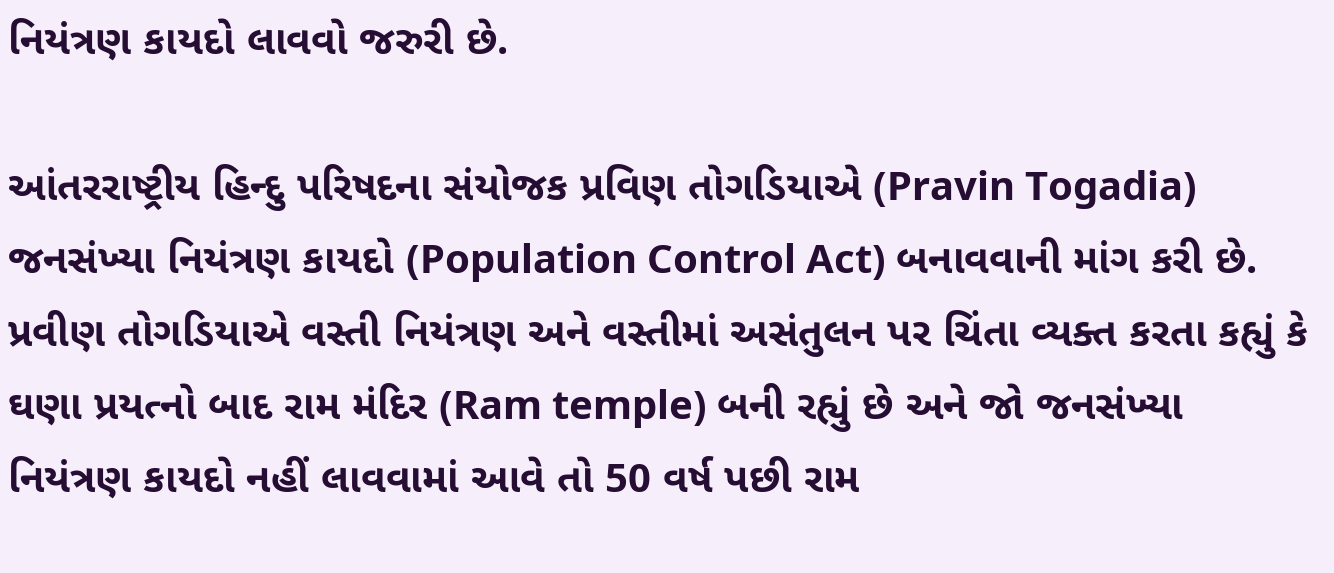નિયંત્રણ કાયદો લાવવો જરુરી છે.

આંતરરાષ્ટ્રીય હિન્દુ પરિષદના સંયોજક પ્રવિણ તોગડિયાએ (Pravin Togadia) જનસંખ્યા નિયંત્રણ કાયદો (Population Control Act) બનાવવાની માંગ કરી છે. પ્રવીણ તોગડિયાએ વસ્તી નિયંત્રણ અને વસ્તીમાં અસંતુલન પર ચિંતા વ્યક્ત કરતા કહ્યું કે ઘણા પ્રયત્નો બાદ રામ મંદિર (Ram temple) બની રહ્યું છે અને જો જનસંખ્યા નિયંત્રણ કાયદો નહીં લાવવામાં આવે તો 50 વર્ષ પછી રામ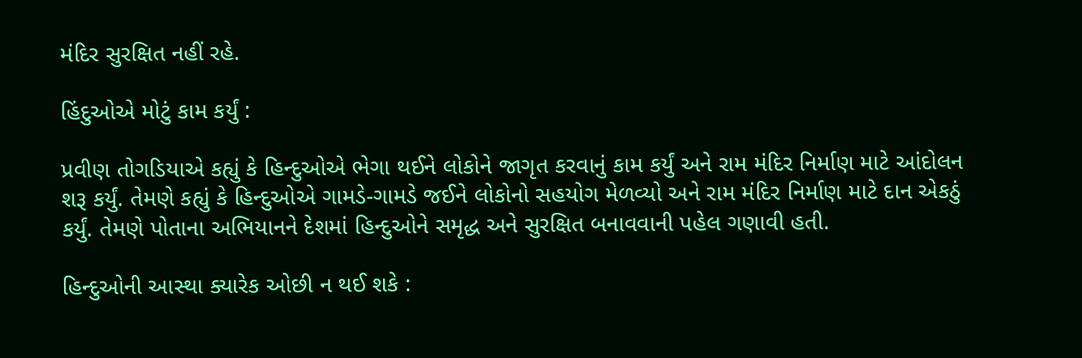મંદિર સુરક્ષિત નહીં રહે.

હિંદુઓએ મોટું કામ કર્યું :

પ્રવીણ તોગડિયાએ કહ્યું કે હિન્દુઓએ ભેગા થઈને લોકોને જાગૃત કરવાનું કામ કર્યું અને રામ મંદિર નિર્માણ માટે આંદોલન શરૂ કર્યું. તેમણે કહ્યું કે હિન્દુઓએ ગામડે-ગામડે જઈને લોકોનો સહયોગ મેળવ્યો અને રામ મંદિર નિર્માણ માટે દાન એકઠું કર્યું. તેમણે પોતાના અભિયાનને દેશમાં હિન્દુઓને સમૃદ્ધ અને સુરક્ષિત બનાવવાની પહેલ ગણાવી હતી.

હિન્દુઓની આસ્થા ક્યારેક ઓછી ન થઈ શકે :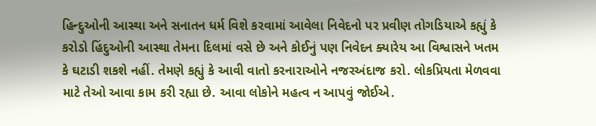હિન્દુઓની આસ્થા અને સનાતન ધર્મ વિશે કરવામાં આવેલા નિવેદનો પર પ્રવીણ તોગડિયાએ કહ્યું કે કરોડો હિંદુઓની આસ્થા તેમના દિલમાં વસે છે અને કોઈનું પણ નિવેદન ક્યારેય આ વિશ્વાસને ખતમ કે ઘટાડી શકશે નહીં. તેમણે કહ્યું કે આવી વાતો કરનારાઓને નજરઅંદાજ કરો. લોકપ્રિયતા મેળવવા માટે તેઓ આવા કામ કરી રહ્યા છે. આવા લોકોને મહત્વ ન આપવું જોઈએ.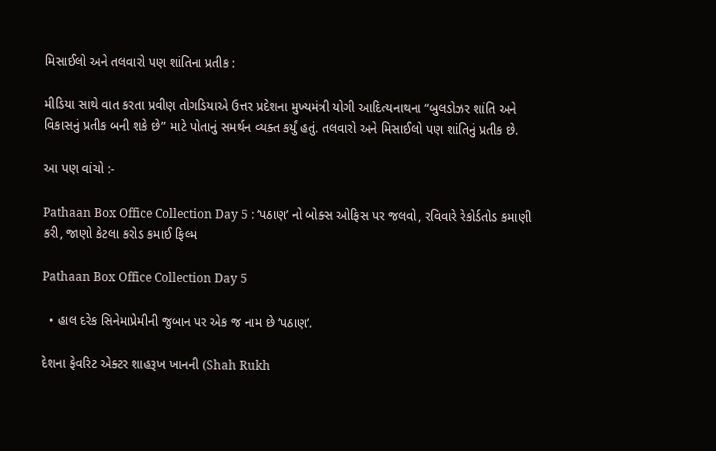મિસાઈલો અને તલવારો પણ શાંતિના પ્રતીક :

મીડિયા સાથે વાત કરતા પ્રવીણ તોગડિયાએ ઉત્તર પ્રદેશના મુખ્યમંત્રી યોગી આદિત્યનાથના “બુલડોઝર શાંતિ અને વિકાસનું પ્રતીક બની શકે છે” માટે પોતાનું સમર્થન વ્યક્ત કર્યું હતું. તલવારો અને મિસાઈલો પણ શાંતિનું પ્રતીક છે.

આ પણ વાંચો :-

Pathaan Box Office Collection Day 5 : ‘પઠાણ’ નો બોક્સ ઓફિસ પર જલવો, રવિવારે રેકોર્ડતોડ કમાણી કરી, જાણો કેટલા કરોડ કમાઈ ફિલ્મ

Pathaan Box Office Collection Day 5

  • હાલ દરેક સિનેમાપ્રેમીની જુબાન પર એક જ નામ છે ‘પઠાણ’.

દેશના ફેવરિટ એક્ટર શાહરૂખ ખાનની (Shah Rukh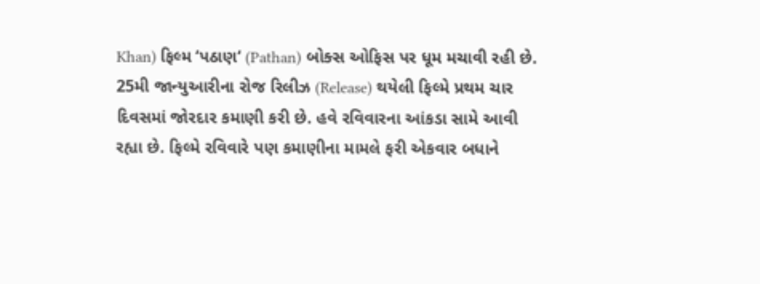Khan) ફિલ્મ ‘પઠાણ‘ (Pathan) બોક્સ ઓફિસ પર ધૂમ મચાવી રહી છે. 25મી જાન્યુઆરીના રોજ રિલીઝ (Release) થયેલી ફિલ્મે પ્રથમ ચાર દિવસમાં જોરદાર કમાણી કરી છે. હવે રવિવારના આંકડા સામે આવી રહ્યા છે. ફિલ્મે રવિવારે પણ કમાણીના મામલે ફરી એકવાર બધાને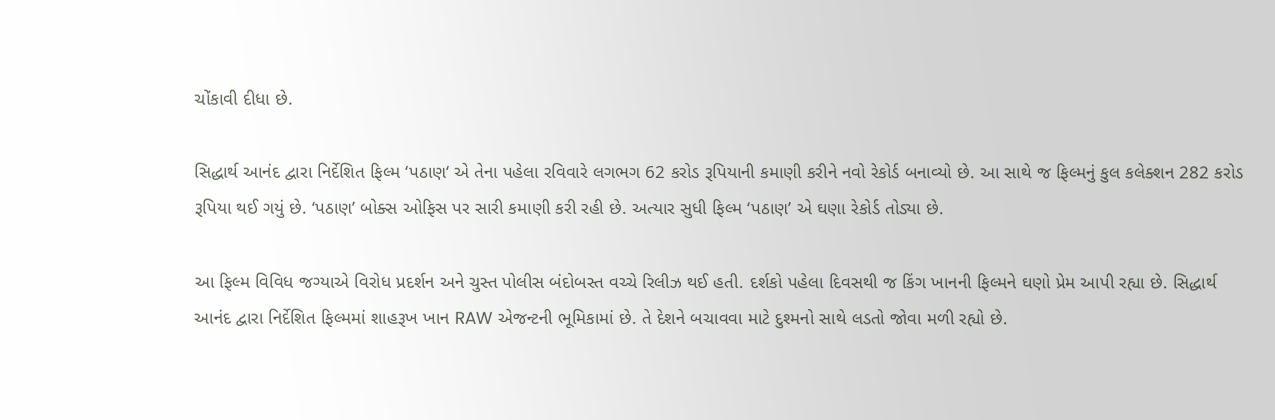ચોંકાવી દીધા છે.

સિદ્ધાર્થ આનંદ દ્વારા નિર્દેશિત ફિલ્મ ‘પઠાણ‘ એ તેના પહેલા રવિવારે લગભગ 62 કરોડ રૂપિયાની કમાણી કરીને નવો રેકોર્ડ બનાવ્યો છે. આ સાથે જ ફિલ્મનું કુલ કલેક્શન 282 કરોડ રૂપિયા થઈ ગયું છે. ‘પઠાણ’ બોક્સ ઓફિસ પર સારી કમાણી કરી રહી છે. અત્યાર સુધી ફિલ્મ ‘પઠાણ’ એ ઘણા રેકોર્ડ તોડ્યા છે.

આ ફિલ્મ વિવિધ જગ્યાએ વિરોધ પ્રદર્શન અને ચુસ્ત પોલીસ બંદોબસ્ત વચ્ચે રિલીઝ થઈ હતી. દર્શકો પહેલા દિવસથી જ કિંગ ખાનની ફિલ્મને ઘણો પ્રેમ આપી રહ્યા છે. સિદ્ધાર્થ આનંદ દ્વારા નિર્દેશિત ફિલ્મમાં શાહરૂખ ખાન RAW એજન્ટની ભૂમિકામાં છે. તે દેશને બચાવવા માટે દુશ્મનો સાથે લડતો જોવા મળી રહ્યો છે.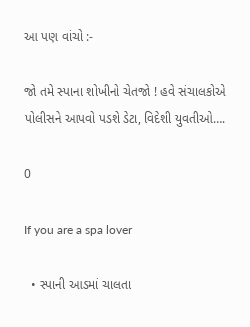આ પણ વાંચો :-

જો તમે સ્પાના શોખીનો ચેતજો ! હવે સંચાલકોએ પોલીસને આપવો પડશે ડેટા, વિદેશી યુવતીઓ….

0

If you are a spa lover

  • સ્પાની આડમાં ચાલતા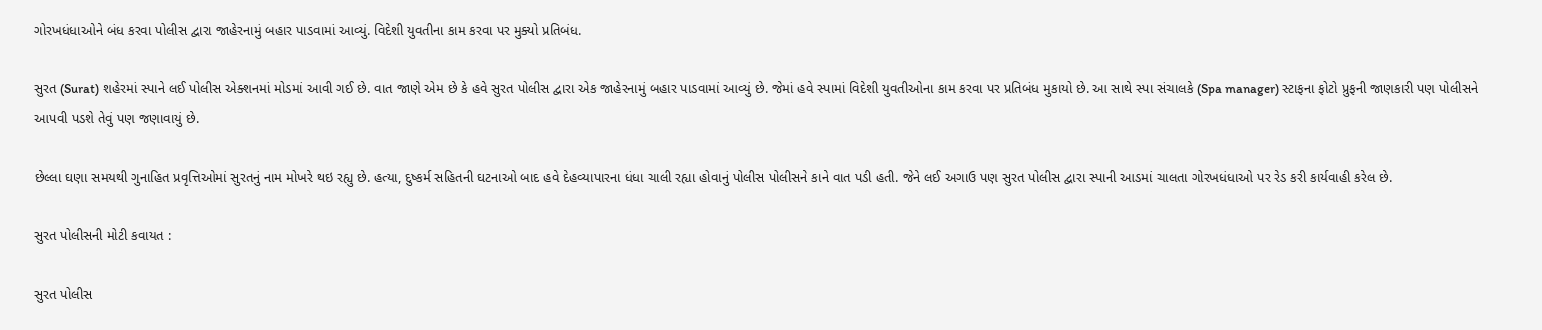ગોરખધંધાઓને બંધ કરવા પોલીસ દ્વારા જાહેરનામું બહાર પાડવામાં આવ્યું. વિદેશી યુવતીના કામ કરવા પર મુક્યો પ્રતિબંધ.

સુરત (Surat) શહેરમાં સ્પાને લઈ પોલીસ એક્શનમાં મોડમાં આવી ગઈ છે. વાત જાણે એમ છે કે હવે સુરત પોલીસ દ્વારા એક જાહેરનામું બહાર પાડવામાં આવ્યું છે. જેમાં હવે સ્પામાં વિદેશી યુવતીઓના કામ કરવા પર પ્રતિબંધ મુકાયો છે. આ સાથે સ્પા સંચાલકે (Spa manager) સ્ટાફના ફોટો પ્રુફની જાણકારી પણ પોલીસને આપવી પડશે તેવું પણ જણાવાયું છે.

છેલ્લા ઘણા સમયથી ગુનાહિત પ્રવૃત્તિઓમાં સુરતનું નામ મોખરે થઇ રહ્યુ છે. હત્યા, દુષ્કર્મ સહિતની ઘટનાઓ બાદ હવે દેહવ્યાપારના ધંધા ચાલી રહ્યા હોવાનું પોલીસ પોલીસને કાને વાત પડી હતી. જેને લઈ અગાઉ પણ સુરત પોલીસ દ્વારા સ્પાની આડમાં ચાલતા ગોરખધંધાઓ પર રેડ કરી કાર્યવાહી કરેલ છે.

સુરત પોલીસની મોટી કવાયત :

સુરત પોલીસ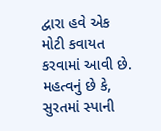દ્વારા હવે એક મોટી કવાયત કરવામાં આવી છે. મહત્વનું છે કે, સુરતમાં સ્પાની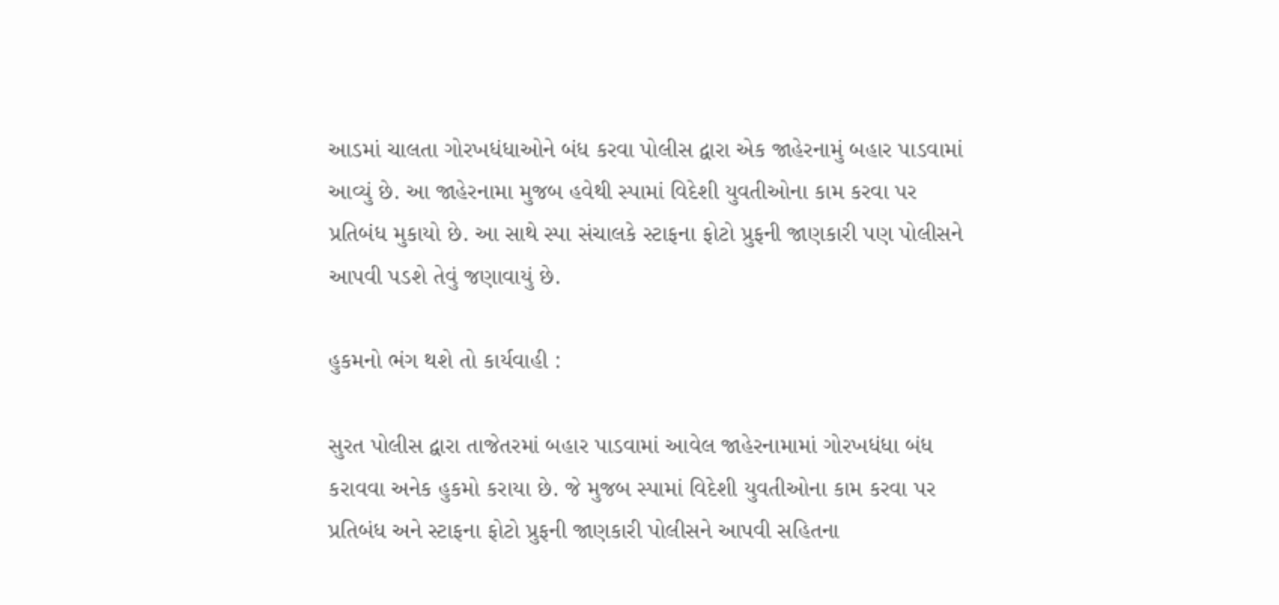આડમાં ચાલતા ગોરખધંધાઓને બંધ કરવા પોલીસ દ્વારા એક જાહેરનામું બહાર પાડવામાં આવ્યું છે. આ જાહેરનામા મુજબ હવેથી સ્પામાં વિદેશી યુવતીઓના કામ કરવા પર પ્રતિબંધ મુકાયો છે. આ સાથે સ્પા સંચાલકે સ્ટાફના ફોટો પ્રુફની જાણકારી પણ પોલીસને આપવી પડશે તેવું જણાવાયું છે.

હુકમનો ભંગ થશે તો કાર્યવાહી :

સુરત પોલીસ દ્વારા તાજેતરમાં બહાર પાડવામાં આવેલ જાહેરનામામાં ગોરખધંધા બંધ કરાવવા અનેક હુકમો કરાયા છે. જે મુજબ સ્પામાં વિદેશી યુવતીઓના કામ કરવા પર પ્રતિબંધ અને સ્ટાફના ફોટો પ્રુફની જાણકારી પોલીસને આપવી સહિતના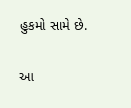હુકમો સામે છે.

આ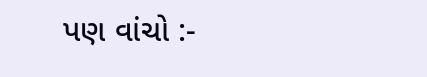પણ વાંચો :-